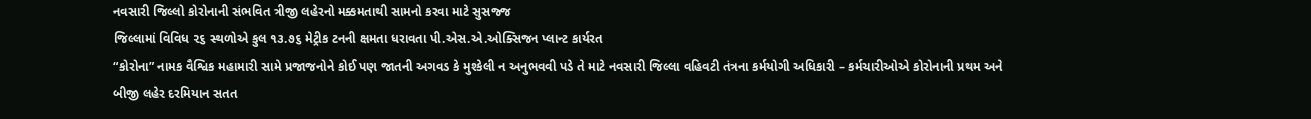નવસારી જિલ્લો કોરોનાની સંભવિત ત્રીજી લહેરનો મક્કમતાથી સામનો કરવા માટે સુસજ્જ
જિલ્લામાં વિવિધ ૨૬ સ્થળોએ કુલ ૧૩.૭૬ મેટ્રીક ટનની ક્ષમતા ધરાવતા પી.એસ.એ.ઓક્સિજન પ્લાન્ટ કાર્યરત
“કોરોના” નામક વૈશ્વિક મહામારી સામે પ્રજાજનોને કોઈ પણ જાતની અગવડ કે મુશ્કેલી ન અનુભવવી પડે તે માટે નવસારી જિલ્લા વહિવટી તંત્રના કર્મયોગી અધિકારી – કર્મચારીઓએ કોરોનાની પ્રથમ અને બીજી લહેર દરમિયાન સતત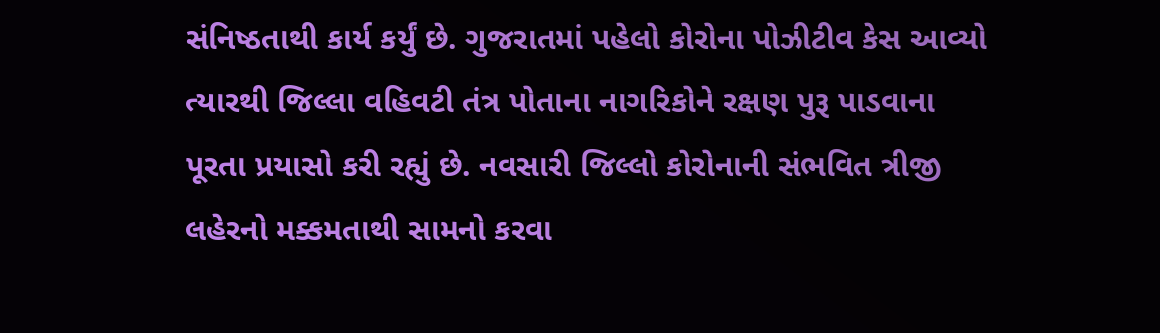સંનિષ્ઠતાથી કાર્ય કર્યું છે. ગુજરાતમાં પહેલો કોરોના પોઝીટીવ કેસ આવ્યો ત્યારથી જિલ્લા વહિવટી તંત્ર પોતાના નાગરિકોને રક્ષણ પુરૂ પાડવાના પૂરતા પ્રયાસો કરી રહ્યું છે. નવસારી જિલ્લો કોરોનાની સંભવિત ત્રીજી લહેરનો મક્કમતાથી સામનો કરવા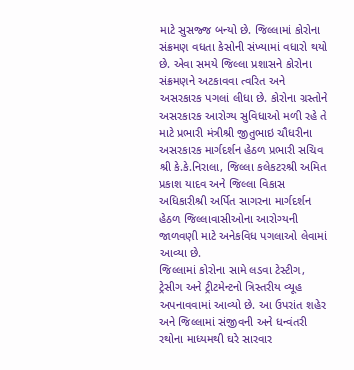માટે સુસજ્જ બન્યો છે. જિલ્લામાં કોરોના સંક્રમણ વધતા કેસોની સંખ્યામાં વધારો થયો છે. એવા સમયે જિલ્લા પ્રશાસને કોરોના સંક્રમણને અટકાવવા ત્વરિત અને અસરકારક પગલાં લીધા છે. કોરોના ગ્રસ્તોને અસરકારક આરોગ્ય સુવિધાઓ મળી રહે તે માટે પ્રભારી મંત્રીશ્રી જીતુભાઇ ચૌધરીના અસરકારક માર્ગદર્શન હેઠળ પ્રભારી સચિવ શ્રી કે.કે.નિરાલા, જિલ્લા કલેકટરશ્રી અમિત પ્રકાશ યાદવ અને જિલ્લા વિકાસ અધિકારીશ્રી અર્પિત સાગરના માર્ગદર્શન હેઠળ જિલ્લાવાસીઓના આરોગ્યની જાળવણી માટે અનેકવિધ પગલાઓ લેવામાં આવ્યા છે.
જિલ્લામાં કોરોના સામે લડવા ટેસ્ટીગ, ટ્રેસીગ અને ટ્રીટમેન્ટનો ત્રિસ્તરીય વ્યૂહ અપનાવવામાં આવ્યો છે. આ ઉપરાંત શહેર અને જિલ્લામાં સંજીવની અને ધન્વંતરી રથોના માધ્યમથી ઘરે સારવાર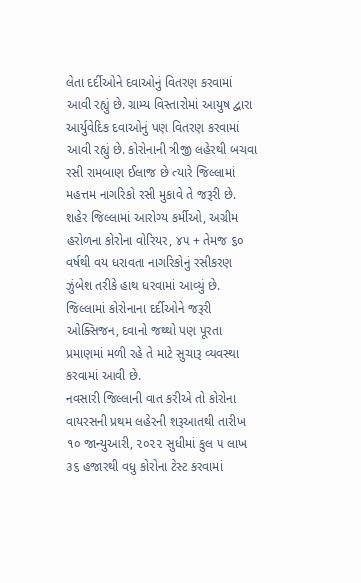લેતા દર્દીઓને દવાઓનું વિતરણ કરવામાં આવી રહ્યું છે. ગ્રામ્ય વિસ્તારોમાં આયુષ દ્વારા આર્યુવેદિક દવાઓનું પણ વિતરણ કરવામાં આવી રહ્યું છે. કોરોનાની ત્રીજી લહેરથી બચવા રસી રામબાણ ઈલાજ છે ત્યારે જિલ્લામાં મહત્તમ નાગરિકો રસી મુકાવે તે જરૂરી છે. શહેર જિલ્લામાં આરોગ્ય કર્મીઓ, અગ્રીમ હરોળના કોરોના વોરિયર, ૪૫ + તેમજ ૬૦ વર્ષથી વય ધરાવતા નાગરિકોનું રસીકરણ ઝુંબેશ તરીકે હાથ ધરવામાં આવ્યું છે. જિલ્લામાં કોરોનાના દર્દીઓને જરૂરી ઓક્સિજન, દવાનો જથ્થો પણ પૂરતા પ્રમાણમાં મળી રહે તે માટે સુચારૂ વ્યવસ્થા કરવામાં આવી છે.
નવસારી જિલ્લાની વાત કરીએ તો કોરોના વાયરસની પ્રથમ લહેરની શરૂઆતથી તારીખ ૧૦ જાન્યુઆરી, ૨૦૨૨ સુધીમાં કુલ ૫ લાખ ૩૬ હજારથી વધુ કોરોના ટેસ્ટ કરવામાં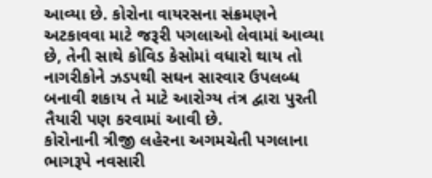આવ્યા છે. કોરોના વાયરસના સંક્રમણને અટકાવવા માટે જરૂરી પગલાઓ લેવામાં આવ્યા છે, તેની સાથે કોવિડ કેસોમાં વધારો થાય તો નાગરીકોને ઝડપથી સઘન સારવાર ઉપલબ્ધ બનાવી શકાય તે માટે આરોગ્ય તંત્ર દ્વારા પુરતી તૈયારી પણ કરવામાં આવી છે.
કોરોનાની ત્રીજી લહેરના અગમચેતી પગલાના ભાગરૂપે નવસારી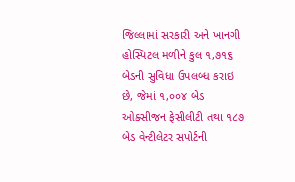જિલ્લામાં સરકારી અને ખાનગી હોસ્પિટલ મળીને કુલ ૧,૭૧૬ બેડની સુવિધા ઉપલબ્ધ કરાઇ છે, જેમાં ૧,૦૦૪ બેડ ઓક્સીજન ફેસીલીટી તથા ૧૮૭ બેડ વેન્ટીલેટર સપોર્ટની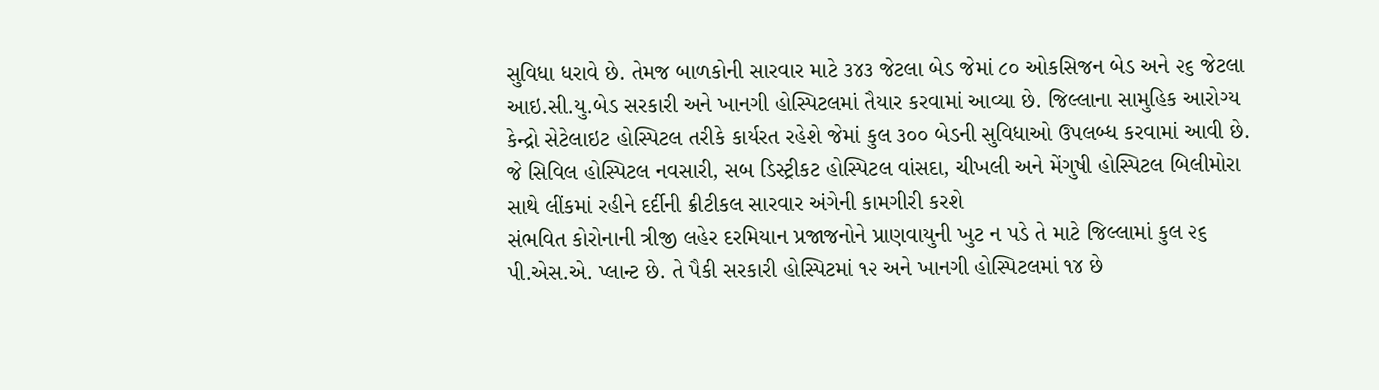સુવિધા ધરાવે છે. તેમજ બાળકોની સારવાર માટે ૩૪૩ જેટલા બેડ જેમાં ૮૦ ઓકસિજન બેડ અને ૨૬ જેટલા આઇ.સી.યુ.બેડ સરકારી અને ખાનગી હોસ્પિટલમાં તૈયાર કરવામાં આવ્યા છે. જિલ્લાના સામુહિક આરોગ્ય કેન્દ્રો સેટેલાઇટ હોસ્પિટલ તરીકે કાર્યરત રહેશે જેમાં કુલ ૩૦૦ બેડની સુવિધાઓ ઉપલબ્ધ કરવામાં આવી છે. જે સિવિલ હોસ્પિટલ નવસારી, સબ ડિસ્ટ્રીકટ હોસ્પિટલ વાંસદા, ચીખલી અને મેંગુષી હોસ્પિટલ બિલીમોરા સાથે લીંકમાં રહીને દર્દીની ક્રીટીકલ સારવાર અંગેની કામગીરી કરશે
સંભવિત કોરોનાની ત્રીજી લહેર દરમિયાન પ્રજાજનોને પ્રાણવાયુની ખુટ ન પડે તે માટે જિલ્લામાં કુલ ૨૬ પી.એસ.એ. પ્લાન્ટ છે. તે પૈકી સરકારી હોસ્પિટમાં ૧૨ અને ખાનગી હોસ્પિટલમાં ૧૪ છે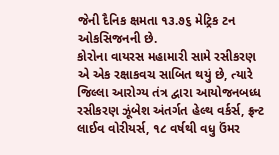જેની દૈનિક ક્ષમતા ૧૩.૭૬ મેટ્રિક ટન ઓકસિજનની છે.
કોરોના વાયરસ મહામારી સામે રસીકરણ એ એક રક્ષાકવચ સાબિત થયું છે, ત્યારે જિલ્લા આરોગ્ય તંત્ર દ્વારા આયોજનબધ્ધ રસીકરણ ઝૂંબેશ અંતર્ગત હેલ્થ વર્કર્સ, ફ્રન્ટ લાઈવ વોરીયર્સ, ૧૮ વર્ષથી વધુ ઉંમર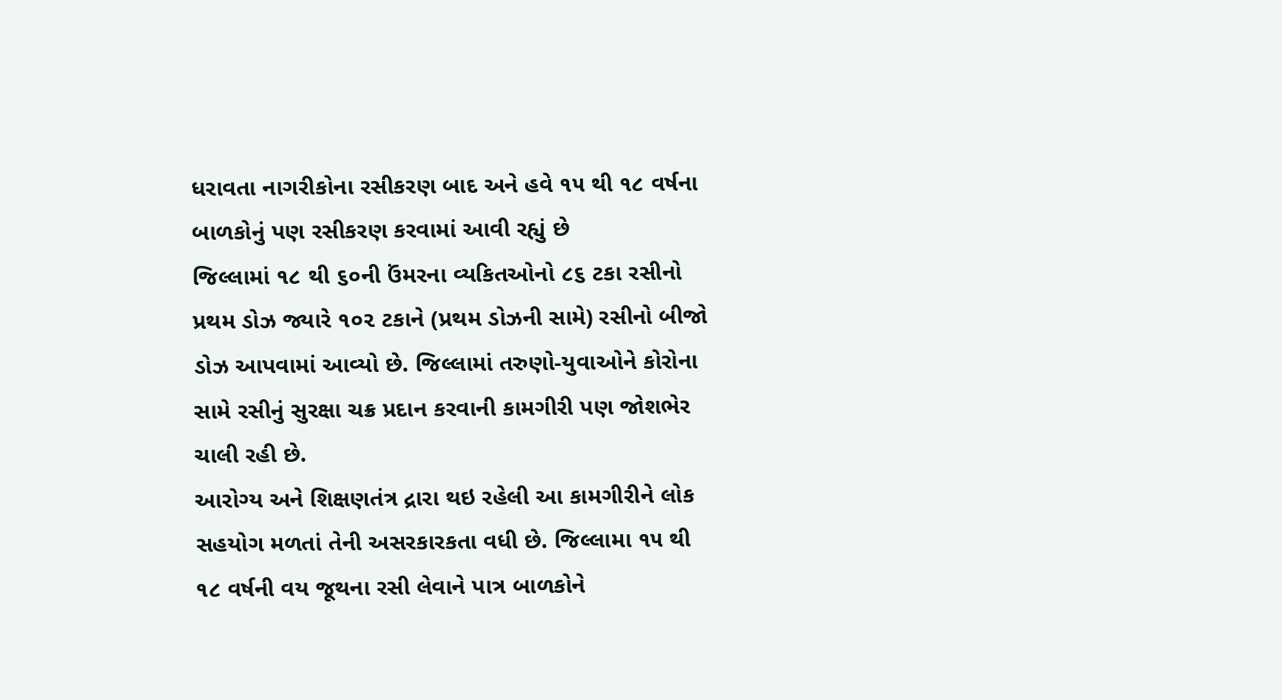ધરાવતા નાગરીકોના રસીકરણ બાદ અને હવે ૧૫ થી ૧૮ વર્ષના બાળકોનું પણ રસીકરણ કરવામાં આવી રહ્યું છે
જિલ્લામાં ૧૮ થી ૬૦ની ઉંમરના વ્યકિતઓનો ૮૬ ટકા રસીનો પ્રથમ ડોઝ જ્યારે ૧૦૨ ટકાને (પ્રથમ ડોઝની સામે) રસીનો બીજો ડોઝ આપવામાં આવ્યો છે. જિલ્લામાં તરુણો-યુવાઓને કોરોના સામે રસીનું સુરક્ષા ચક્ર પ્રદાન કરવાની કામગીરી પણ જોશભેર ચાલી રહી છે.
આરોગ્ય અને શિક્ષણતંત્ર દ્રારા થઇ રહેલી આ કામગીરીને લોક સહયોગ મળતાં તેની અસરકારકતા વધી છે. જિલ્લામા ૧૫ થી ૧૮ વર્ષની વય જૂથના રસી લેવાને પાત્ર બાળકોને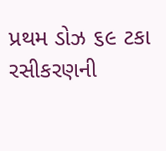પ્રથમ ડોઝ ૬૯ ટકા રસીકરણની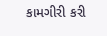કામગીરી કરી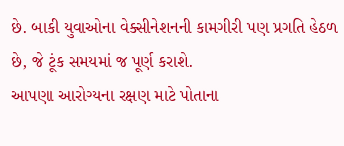છે. બાકી યુવાઓના વેક્સીનેશનની કામગીરી પણ પ્રગતિ હેઠળ છે, જે ટૂંક સમયમાં જ પૂર્ણ કરાશે.
આપણા આરોગ્યના રક્ષણ માટે પોતાના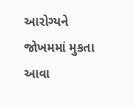આરોગ્યને જોખમમાં મુકતા આવા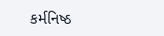કર્મનિષ્ઠ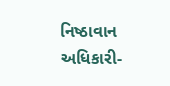નિષ્ઠાવાન અધિકારી-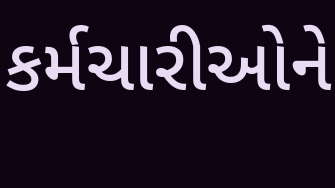કર્મચારીઓને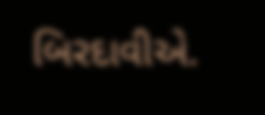બિરદાવીએ.